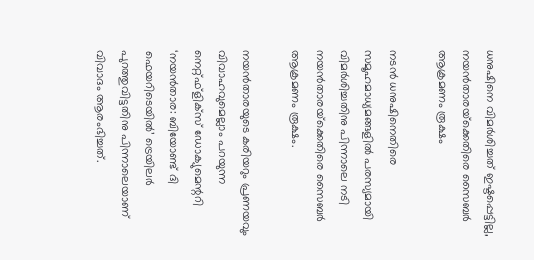ധനുഷിനെ വിമര്‍ശിച്ചത് ഇഷ്ടപ്പെട്ടില്ല, നയന്‍താരയ്‌ക്കെതിരെ സൈബര്‍ ആക്രമണം രൂക്ഷം

നടന്‍ ധനുഷിനെതിരെ സമൂഹമാധ്യമങ്ങളില്‍ പരസ്യമായി വിമര്‍ശിച്ചതിനു പിന്നാലെ നടി നയന്‍താരയ്‌ക്കെതിരെ സൈബര്‍ ആക്രമണം രൂക്ഷം.

നയന്‍താരയുടെ കരിയറും പ്രണയവും വിവാഹവുമെല്ലാം പറയുന്ന നെറ്റ്ഫ്‌ളിക്‌സ് ഡോക്യുമെന്ററി ‘നയന്‍താര: ബിയോണ്ട് ദി ഫെയറിടെയില്‍’ ട്രെയിലര്‍ പുറത്തുവിട്ടതിനു പിന്നാലെയാണ് വിവാദം ആരംഭിച്ചത്.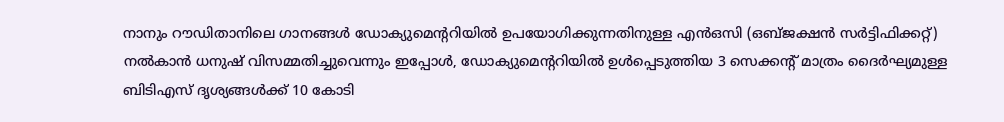നാനും റൗഡിതാനിലെ ഗാനങ്ങള്‍ ഡോക്യുമെന്ററിയില്‍ ഉപയോഗിക്കുന്നതിനുള്ള എന്‍ഒസി (ഒബ്ജക്ഷന്‍ സര്‍ട്ടിഫിക്കറ്റ്) നല്‍കാന്‍ ധനുഷ് വിസമ്മതിച്ചുവെന്നും ഇപ്പോള്‍, ഡോക്യുമെന്ററിയില്‍ ഉള്‍പ്പെടുത്തിയ 3 സെക്കന്റ് മാത്രം ദൈര്‍ഘ്യമുള്ള ബിടിഎസ് ദൃശ്യങ്ങള്‍ക്ക് 10 കോടി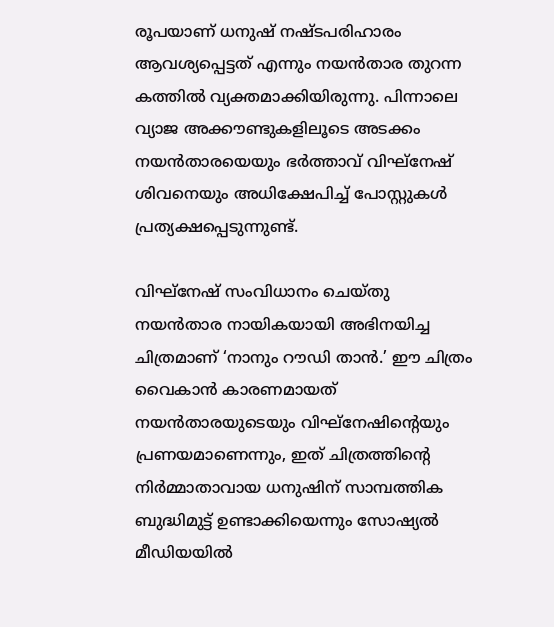രൂപയാണ് ധനുഷ് നഷ്ടപരിഹാരം ആവശ്യപ്പെട്ടത് എന്നും നയന്‍താര തുറന്ന കത്തില്‍ വ്യക്തമാക്കിയിരുന്നു. പിന്നാലെ വ്യാജ അക്കൗണ്ടുകളിലൂടെ അടക്കം നയന്‍താരയെയും ഭര്‍ത്താവ് വിഘ്‌നേഷ് ശിവനെയും അധിക്ഷേപിച്ച് പോസ്റ്റുകള്‍ പ്രത്യക്ഷപ്പെടുന്നുണ്ട്.

വിഘ്‌നേഷ് സംവിധാനം ചെയ്തു നയന്‍താര നായികയായി അഭിനയിച്ച ചിത്രമാണ് ‘നാനും റൗഡി താന്‍.’ ഈ ചിത്രം വൈകാന്‍ കാരണമായത് നയന്‍താരയുടെയും വിഘ്‌നേഷിന്റെയും പ്രണയമാണെന്നും, ഇത് ചിത്രത്തിന്റെ നിര്‍മ്മാതാവായ ധനുഷിന് സാമ്പത്തിക ബുദ്ധിമുട്ട് ഉണ്ടാക്കിയെന്നും സോഷ്യല്‍ മീഡിയയില്‍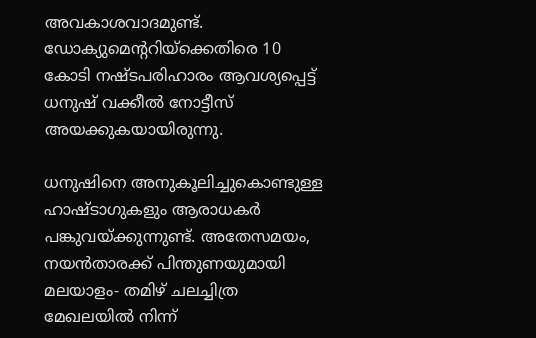അവകാശവാദമുണ്ട്. ഡോക്യുമെന്ററിയ്‌ക്കെതിരെ 10 കോടി നഷ്ടപരിഹാരം ആവശ്യപ്പെട്ട് ധനുഷ് വക്കീല്‍ നോട്ടീസ് അയക്കുകയായിരുന്നു.

ധനുഷിനെ അനുകൂലിച്ചുകൊണ്ടുള്ള ഹാഷ്ടാഗുകളും ആരാധകര്‍ പങ്കുവയ്ക്കുന്നുണ്ട്. അതേസമയം, നയന്‍താരക്ക് പിന്തുണയുമായി മലയാളം- തമിഴ് ചലച്ചിത്ര മേഖലയില്‍ നിന്ന്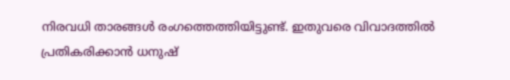നിരവധി താരങ്ങള്‍ രംഗത്തെത്തിയിട്ടുണ്ട്. ഇതുവരെ വിവാദത്തില്‍ പ്രതികരിക്കാന്‍ ധനുഷ്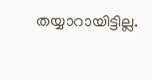തയ്യാറായിട്ടില്ല.